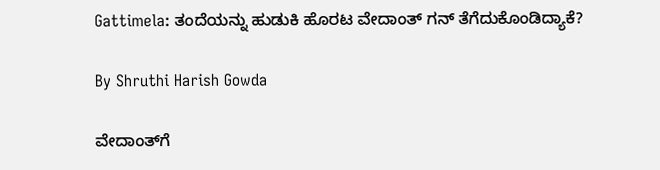Gattimela: ತಂದೆಯನ್ನು ಹುಡುಕಿ ಹೊರಟ ವೇದಾಂತ್ ಗನ್ ತೆಗೆದುಕೊಂಡಿದ್ಯಾಕೆ?

By Shruthi Harish Gowda

ವೇದಾಂತ್‌ಗೆ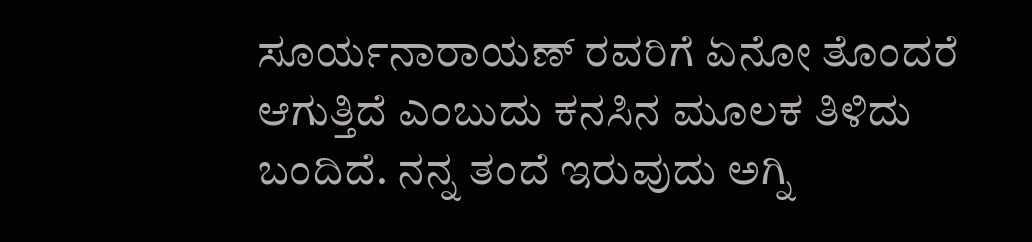ಸೂರ್ಯನಾರಾಯಣ್ ರವರಿಗೆ ಏನೋ ತೊಂದರೆ ಆಗುತ್ತಿದೆ ಎಂಬುದು ಕನಸಿನ ಮೂಲಕ ತಿಳಿದು ಬಂದಿದೆ. ನನ್ನ ತಂದೆ ಇರುವುದು ಅಗ್ನಿ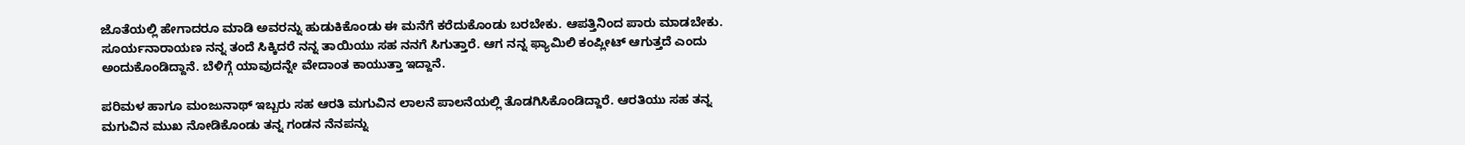ಜೊತೆಯಲ್ಲಿ ಹೇಗಾದರೂ ಮಾಡಿ ಅವರನ್ನು ಹುಡುಕಿಕೊಂಡು ಈ ಮನೆಗೆ ಕರೆದುಕೊಂಡು ಬರಬೇಕು. ಆಪತ್ತಿನಿಂದ ಪಾರು ಮಾಡಬೇಕು. ಸೂರ್ಯನಾರಾಯಣ ನನ್ನ ತಂದೆ ಸಿಕ್ಕಿದರೆ ನನ್ನ ತಾಯಿಯು ಸಹ ನನಗೆ ಸಿಗುತ್ತಾರೆ. ಆಗ ನನ್ನ ಫ್ಯಾಮಿಲಿ ಕಂಪ್ಲೀಟ್ ಆಗುತ್ತದೆ ಎಂದು ಅಂದುಕೊಂಡಿದ್ದಾನೆ. ಬೆಳಿಗ್ಗೆ ಯಾವುದನ್ನೇ ವೇದಾಂತ ಕಾಯುತ್ತಾ ಇದ್ದಾನೆ.

ಪರಿಮಳ ಹಾಗೂ ಮಂಜುನಾಥ್ ಇಬ್ಬರು ಸಹ ಆರತಿ ಮಗುವಿನ ಲಾಲನೆ ಪಾಲನೆಯಲ್ಲಿ ತೊಡಗಿಸಿಕೊಂಡಿದ್ದಾರೆ. ಆರತಿಯು ಸಹ ತನ್ನ ಮಗುವಿನ ಮುಖ ನೋಡಿಕೊಂಡು ತನ್ನ ಗಂಡನ ನೆನಪನ್ನು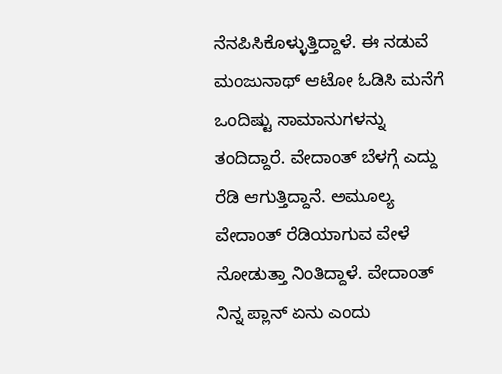ನೆನಪಿಸಿಕೊಳ್ಳುತ್ತಿದ್ದಾಳೆ. ಈ ನಡುವೆ ಮಂಜುನಾಥ್ ಆಟೋ ಓಡಿಸಿ ಮನೆಗೆ ಒಂದಿಷ್ಟು ಸಾಮಾನುಗಳನ್ನು ತಂದಿದ್ದಾರೆ. ವೇದಾಂತ್ ಬೆಳಗ್ಗೆ ಎದ್ದು ರೆಡಿ ಆಗುತ್ತಿದ್ದಾನೆ. ಅಮೂಲ್ಯ ವೇದಾಂತ್ ರೆಡಿಯಾಗುವ ವೇಳೆ ನೋಡುತ್ತಾ ನಿಂತಿದ್ದಾಳೆ. ವೇದಾಂತ್ ನಿನ್ನ ಪ್ಲಾನ್ ಏನು ಎಂದು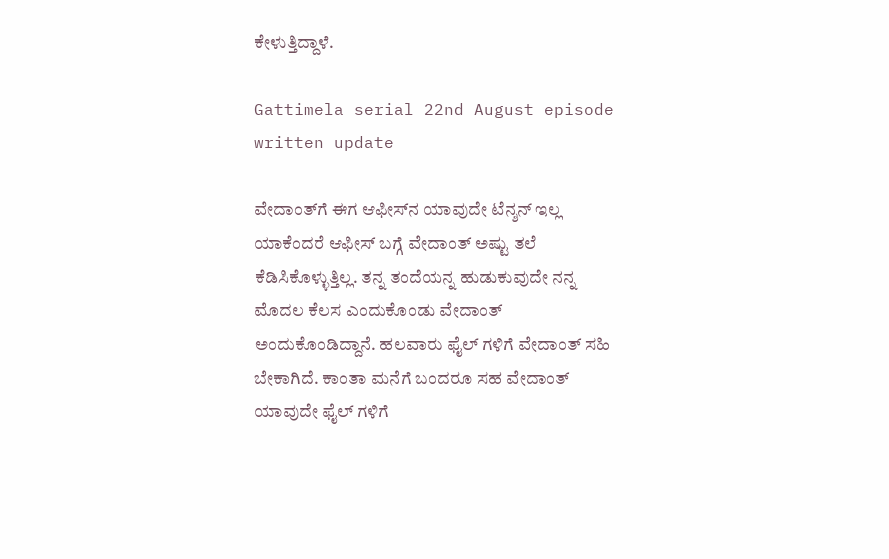ಕೇಳುತ್ತಿದ್ದಾಳೆ.

Gattimela serial 22nd August episode written update

ವೇದಾಂತ್‌ಗೆ ಈಗ ಆಫೀಸ್‌ನ ಯಾವುದೇ ಟೆನ್ಶನ್ ಇಲ್ಲ ಯಾಕೆಂದರೆ ಆಫೀಸ್ ಬಗ್ಗೆ ವೇದಾಂತ್ ಅಷ್ಟು ತಲೆ ಕೆಡಿಸಿಕೊಳ್ಳುತ್ತಿಲ್ಲ. ತನ್ನ ತಂದೆಯನ್ನ ಹುಡುಕುವುದೇ ನನ್ನ ಮೊದಲ ಕೆಲಸ ಎಂದುಕೊಂಡು ವೇದಾಂತ್ ಅಂದುಕೊಂಡಿದ್ದಾನೆ. ಹಲವಾರು ಫೈಲ್ ಗಳಿಗೆ ವೇದಾಂತ್ ಸಹಿ ಬೇಕಾಗಿದೆ. ಕಾಂತಾ ಮನೆಗೆ ಬಂದರೂ ಸಹ ವೇದಾಂತ್ ಯಾವುದೇ ಫೈಲ್ ಗಳಿಗೆ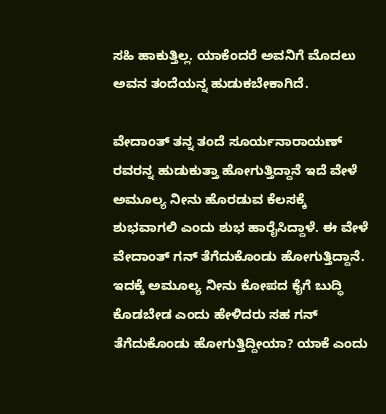ಸಹಿ ಹಾಕುತ್ತಿಲ್ಲ. ಯಾಕೆಂದರೆ ಅವನಿಗೆ ಮೊದಲು ಅವನ ತಂದೆಯನ್ನ ಹುಡುಕಬೇಕಾಗಿದೆ.

ವೇದಾಂತ್ ತನ್ನ ತಂದೆ ಸೂರ್ಯನಾರಾಯಣ್ ರವರನ್ನ ಹುಡುಕುತ್ತಾ ಹೋಗುತ್ತಿದ್ದಾನೆ ಇದೆ ವೇಳೆ ಅಮೂಲ್ಯ ನೀನು ಹೊರಡುವ ಕೆಲಸಕ್ಕೆ ಶುಭವಾಗಲಿ ಎಂದು ಶುಭ ಹಾರೈಸಿದ್ದಾಳೆ. ಈ ವೇಳೆ ವೇದಾಂತ್ ಗನ್ ತೆಗೆದುಕೊಂಡು ಹೋಗುತ್ತಿದ್ದಾನೆ. ಇದಕ್ಕೆ ಅಮೂಲ್ಯ ನೀನು ಕೋಪದ ಕೈಗೆ ಬುದ್ಧಿ ಕೊಡಬೇಡ ಎಂದು ಹೇಳಿದರು ಸಹ ಗನ್ ತೆಗೆದುಕೊಂಡು ಹೋಗುತ್ತಿದ್ದೀಯಾ? ಯಾಕೆ ಎಂದು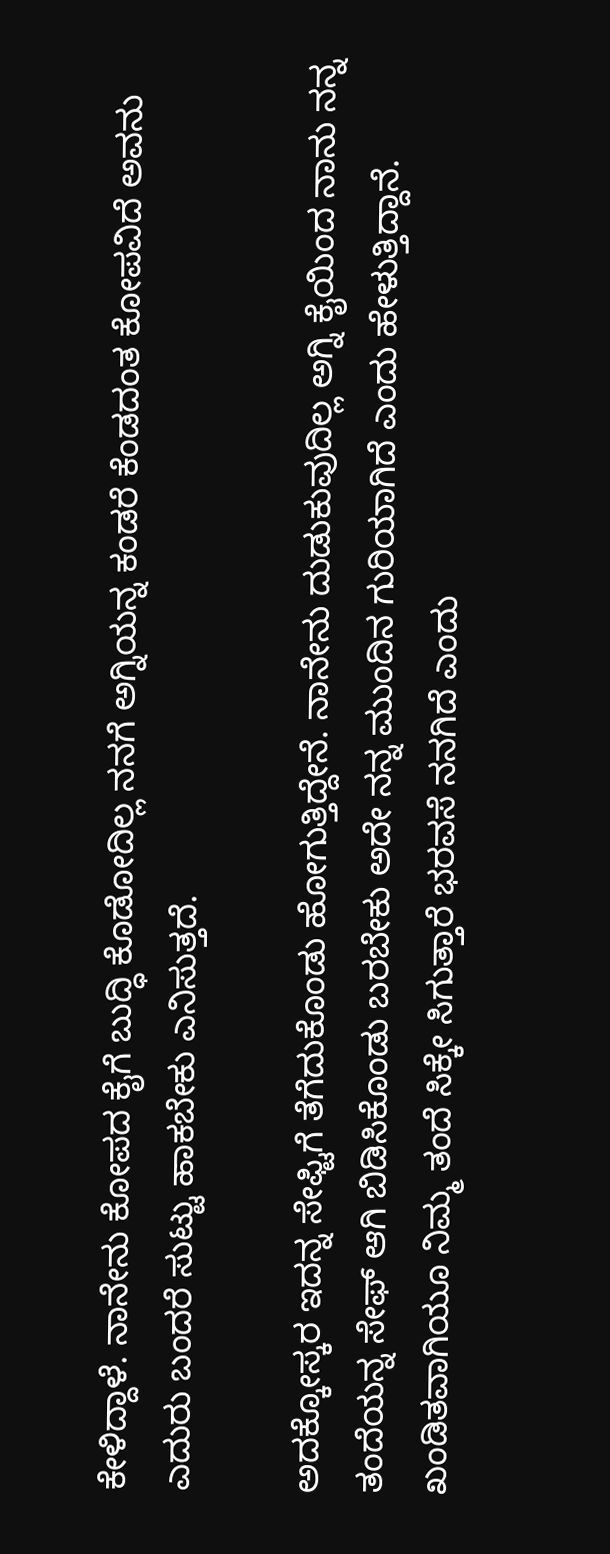ಕೇಳಿದ್ದಾಳೆ. ನಾನೇನು ಕೋಪದ ಕೈಗೆ ಬುದ್ಧಿ ಕೊಡೋದಿಲ್ಲ ನನಗೆ ಅಗ್ನಿಯನ್ನ ಕಂಡರೆ ಕೆಂಡದಂತ ಕೋಪವಿದೆ ಅವನು ಎದುರು ಬಂದರೆ ಸುಟ್ಟು ಹಾಕಬೇಕು ಎನಿಸುತ್ತದೆ.

ಅದಕ್ಕೋಸ್ಕರ ಇದನ್ನ ಸೇಫ್ಟಿಗೆ ತೆಗೆದುಕೊಂಡು ಹೋಗುತ್ತಿದ್ದೇನೆ. ನಾನೇನು ದುಡುಕುವುದಿಲ್ಲ ಅಗ್ನಿ ಕೈಯಿಂದ ನಾನು ನನ್ನ ತಂದೆಯನ್ನ ಸೇಫ್ ಆಗಿ ಬಿಡಿಸಿಕೊಂಡು ಬರಬೇಕು ಅದೇ ನನ್ನ ಮುಂದಿನ ಗುರಿಯಾಗಿದೆ ಎಂದು ಹೇಳುತ್ತಿದ್ದಾನೆ. ಖಂಡಿತವಾಗಿಯೂ ನಿಮ್ಮ ತಂದೆ ಸಿಕ್ಕೇ ಸಿಗುತ್ತಾರೆ ಭರವಸೆ ನನಗಿದೆ ಎಂದು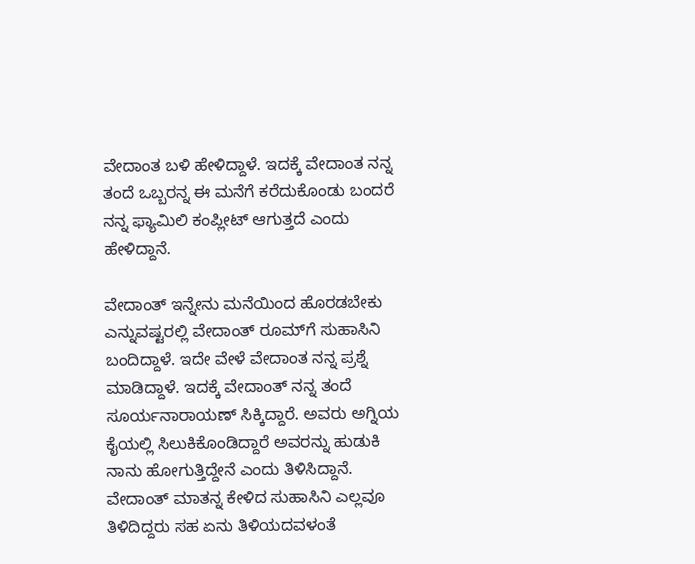ವೇದಾಂತ ಬಳಿ ಹೇಳಿದ್ದಾಳೆ. ಇದಕ್ಕೆ ವೇದಾಂತ ನನ್ನ ತಂದೆ ಒಬ್ಬರನ್ನ ಈ ಮನೆಗೆ ಕರೆದುಕೊಂಡು ಬಂದರೆ ನನ್ನ ಫ್ಯಾಮಿಲಿ ಕಂಪ್ಲೀಟ್ ಆಗುತ್ತದೆ ಎಂದು ಹೇಳಿದ್ದಾನೆ.

ವೇದಾಂತ್ ಇನ್ನೇನು ಮನೆಯಿಂದ ಹೊರಡಬೇಕು ಎನ್ನುವಷ್ಟರಲ್ಲಿ ವೇದಾಂತ್ ರೂಮ್‌ಗೆ ಸುಹಾಸಿನಿ ಬಂದಿದ್ದಾಳೆ. ಇದೇ ವೇಳೆ ವೇದಾಂತ ನನ್ನ ಪ್ರಶ್ನೆ ಮಾಡಿದ್ದಾಳೆ. ಇದಕ್ಕೆ ವೇದಾಂತ್ ನನ್ನ ತಂದೆ ಸೂರ್ಯನಾರಾಯಣ್ ಸಿಕ್ಕಿದ್ದಾರೆ. ಅವರು ಅಗ್ನಿಯ ಕೈಯಲ್ಲಿ ಸಿಲುಕಿಕೊಂಡಿದ್ದಾರೆ ಅವರನ್ನು ಹುಡುಕಿ ನಾನು ಹೋಗುತ್ತಿದ್ದೇನೆ ಎಂದು ತಿಳಿಸಿದ್ದಾನೆ. ವೇದಾಂತ್ ಮಾತನ್ನ ಕೇಳಿದ ಸುಹಾಸಿನಿ ಎಲ್ಲವೂ ತಿಳಿದಿದ್ದರು ಸಹ ಏನು ತಿಳಿಯದವಳಂತೆ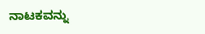ನಾಟಕವನ್ನು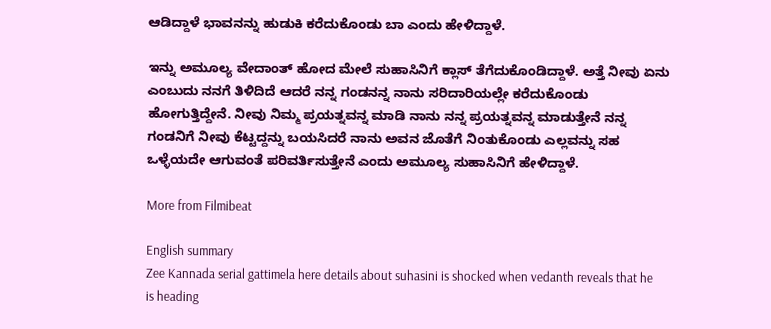ಆಡಿದ್ದಾಳೆ ಭಾವನನ್ನು ಹುಡುಕಿ ಕರೆದುಕೊಂಡು ಬಾ ಎಂದು ಹೇಳಿದ್ದಾಳೆ.

ಇನ್ನು ಅಮೂಲ್ಯ ವೇದಾಂತ್ ಹೋದ ಮೇಲೆ ಸುಹಾಸಿನಿಗೆ ಕ್ಲಾಸ್ ತೆಗೆದುಕೊಂಡಿದ್ದಾಳೆ. ಅತ್ತೆ ನೀವು ಏನು ಎಂಬುದು ನನಗೆ ತಿಳಿದಿದೆ ಆದರೆ ನನ್ನ ಗಂಡನನ್ನ ನಾನು ಸರಿದಾರಿಯಲ್ಲೇ ಕರೆದುಕೊಂಡು ಹೋಗುತ್ತಿದ್ದೇನೆ. ನೀವು ನಿಮ್ಮ ಪ್ರಯತ್ನವನ್ನ ಮಾಡಿ ನಾನು ನನ್ನ ಪ್ರಯತ್ನವನ್ನ ಮಾಡುತ್ತೇನೆ‌ ನನ್ನ ಗಂಡನಿಗೆ ನೀವು ಕೆಟ್ಟದ್ದನ್ನು ಬಯಸಿದರೆ ನಾನು ಅವನ ಜೊತೆಗೆ ನಿಂತುಕೊಂಡು ಎಲ್ಲವನ್ನು ಸಹ ಒಳ್ಳೆಯದೇ ಆಗುವಂತೆ ಪರಿವರ್ತಿಸುತ್ತೇನೆ ಎಂದು ಅಮೂಲ್ಯ ಸುಹಾಸಿನಿಗೆ ಹೇಳಿದ್ದಾಳೆ.

More from Filmibeat

English summary
Zee Kannada serial gattimela here details about suhasini is shocked when vedanth reveals that he is heading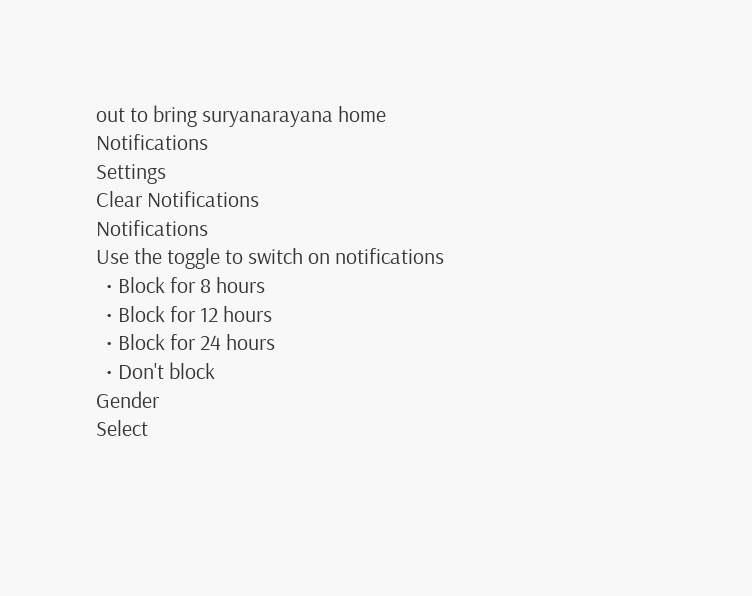out to bring suryanarayana home
Notifications
Settings
Clear Notifications
Notifications
Use the toggle to switch on notifications
  • Block for 8 hours
  • Block for 12 hours
  • Block for 24 hours
  • Don't block
Gender
Select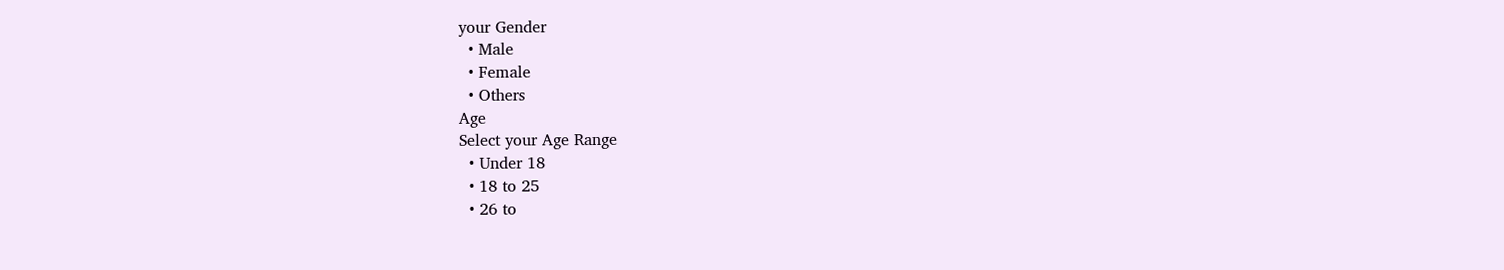your Gender
  • Male
  • Female
  • Others
Age
Select your Age Range
  • Under 18
  • 18 to 25
  • 26 to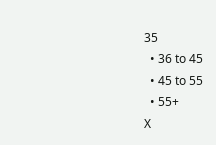35
  • 36 to 45
  • 45 to 55
  • 55+
X